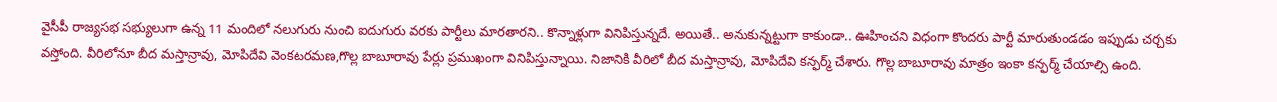వైసీపీ రాజ్యసభ సభ్యులుగా ఉన్న 11 మందిలో నలుగురు నుంచి ఐదుగురు వరకు పార్టీలు మారతారని.. కొన్నాళ్లుగా వినిపిస్తున్నదే. అయితే.. అనుకున్నట్టుగా కాకుండా.. ఊహించని విధంగా కొందరు పార్టీ మారుతుండడం ఇప్పుడు చర్చకు వస్తోంది. వీరిలోనూ బీద మస్తాన్రావు, మోపిదేవి వెంకటరమణ,గొల్ల బాబూరావు పేర్లు ప్రముఖంగా వినిపిస్తున్నాయి. నిజానికి వీరిలో బీద మస్తాన్రావు, మోపిదేవి కన్ఫర్మ్ చేశారు. గొల్ల బాబూరావు మాత్రం ఇంకా కన్ఫర్మ్ చేయాల్సి ఉంది.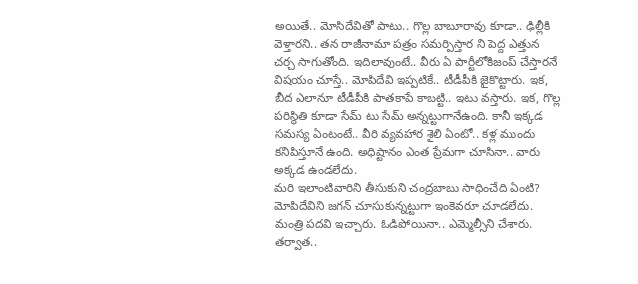అయితే.. మోసిదేవితో పాటు.. గొల్ల బాబూరావు కూడా.. ఢిల్లీకి వెళ్తారని.. తన రాజీనామా పత్రం సమర్పిస్తార ని పెద్ద ఎత్తున చర్చ సాగుతోంది. ఇదిలావుంటే.. వీరు ఏ పార్టీలోకిజంప్ చేస్తారనే విషయం చూస్తే.. మోపిదేవి ఇప్పటికే.. టీడీపీకి జైకొట్టారు. ఇక, బీద ఎలానూ టీడీపీకి పాతకాపే కాబట్టి.. ఇటు వస్తారు. ఇక, గొల్ల పరిస్థితి కూడా సేమ్ టు సేమ్ అన్నట్టుగానేఉంది. కానీ ఇక్కడ సమస్య ఏంటంటే.. వీరి వ్యవహార శైలి ఏంటో.. కళ్ల ముందు కనిపిస్తూనే ఉంది. అధిష్టానం ఎంత ప్రేమగా చూసినా.. వారు అక్కడ ఉండలేదు.
మరి ఇలాంటివారిని తీసుకుని చంద్రబాబు సాధించేది ఏంటి? మోపిదేవిని జగన్ చూసుకున్నట్టుగా ఇంకెవరూ చూడలేదు. మంత్రి పదవి ఇచ్చారు. ఓడిపోయినా.. ఎమ్మెల్సీని చేశారు. తర్వాత..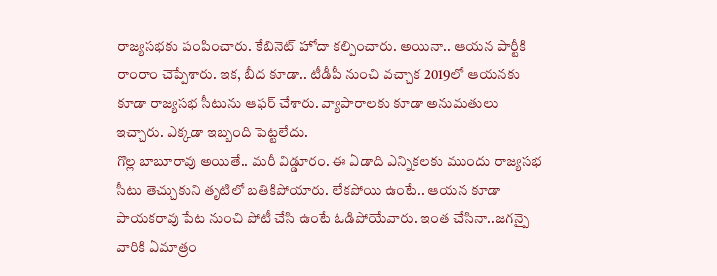రాజ్యసభకు పంపించారు. కేబినెట్ హోదా కల్పించారు. అయినా.. ఆయన పార్టీకి రాంరాం చెప్పేశారు. ఇక, బీద కూడా.. టీడీపీ నుంచి వచ్చాక 2019లో ఆయనకు కూడా రాజ్యసభ సీటును ఆఫర్ చేశారు. వ్యాపారాలకు కూడా అనుమతులు ఇచ్చారు. ఎక్కడా ఇబ్బంది పెట్టలేదు.
గొల్ల బాబూరావు అయితే.. మరీ విడ్డూరం. ఈ ఏడాది ఎన్నికలకు ముందు రాజ్యసభ సీటు తెచ్చుకుని తృటిలో బతికిపోయారు. లేకపోయి ఉంటే.. ఆయన కూడా పాయకరావు పేట నుంచి పోటీ చేసి ఉంటే ఓడిపోయేవారు. ఇంత చేసినా..జగన్పై వారికి ఏమాత్రం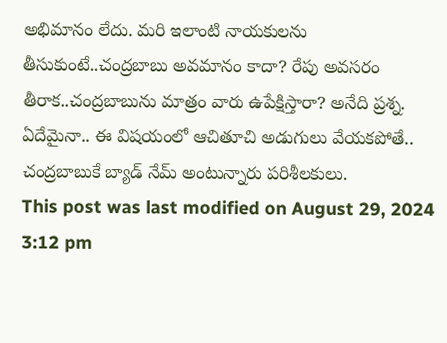అభిమానం లేదు. మరి ఇలాంటి నాయకులను తీసుకుంటే..చంద్రబాబు అవమానం కాదా? రేపు అవసరం తీరాక..చంద్రబాబును మాత్రం వారు ఉపేక్షిస్తారా? అనేది ప్రశ్న. ఏదేమైనా.. ఈ విషయంలో ఆచితూచి అడుగులు వేయకపోతే.. చంద్రబాబుకే బ్యాడ్ నేమ్ అంటున్నారు పరిశీలకులు.
This post was last modified on August 29, 2024 3:12 pm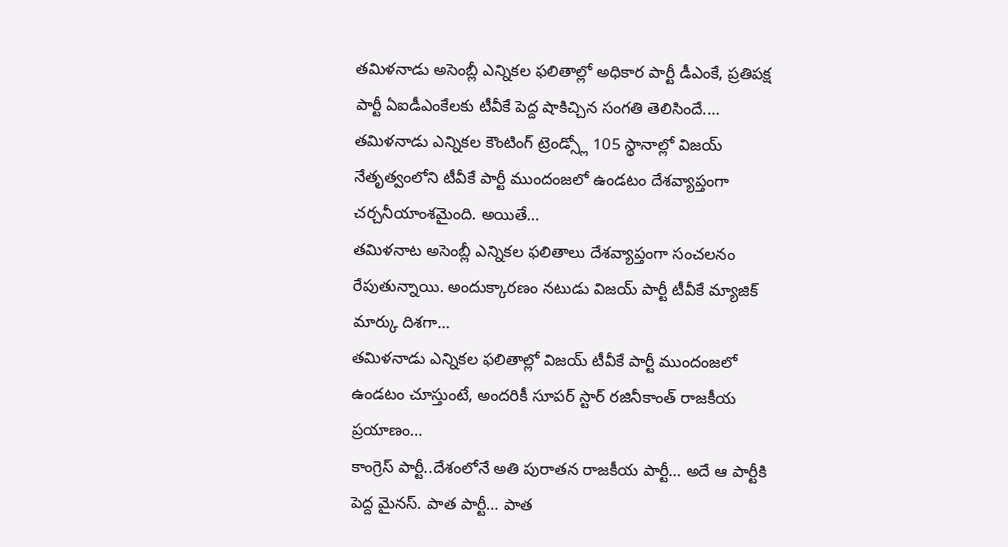తమిళనాడు అసెంబ్లీ ఎన్నికల ఫలితాల్లో అధికార పార్టీ డీఎంకే, ప్రతిపక్ష పార్టీ ఏఐడీఎంకేలకు టీవీకే పెద్ద షాకిచ్చిన సంగతి తెలిసిందే.…
తమిళనాడు ఎన్నికల కౌంటింగ్ ట్రెండ్స్లో 105 స్థానాల్లో విజయ్ నేతృత్వంలోని టీవీకే పార్టీ ముందంజలో ఉండటం దేశవ్యాప్తంగా చర్చనీయాంశమైంది. అయితే…
తమిళనాట అసెంబ్లీ ఎన్నికల ఫలితాలు దేశవ్యాప్తంగా సంచలనం రేపుతున్నాయి. అందుక్కారణం నటుడు విజయ్ పార్టీ టీవీకే మ్యాజిక్ మార్కు దిశగా…
తమిళనాడు ఎన్నికల ఫలితాల్లో విజయ్ టీవీకే పార్టీ ముందంజలో ఉండటం చూస్తుంటే, అందరికీ సూపర్ స్టార్ రజినీకాంత్ రాజకీయ ప్రయాణం…
కాంగ్రెస్ పార్టీ..దేశంలోనే అతి పురాతన రాజకీయ పార్టీ… అదే ఆ పార్టీకి పెద్ద మైనస్. పాత పార్టీ… పాత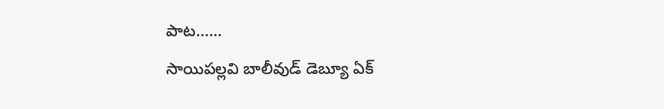పాట……
సాయిపల్లవి బాలీవుడ్ డెబ్యూ ఏక్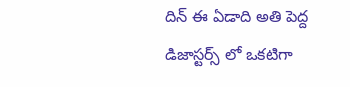దిన్ ఈ ఏడాది అతి పెద్ద డిజాస్టర్స్ లో ఒకటిగా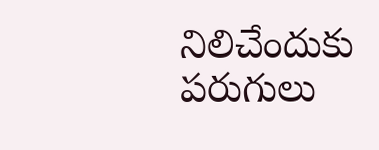నిలిచేందుకు పరుగులు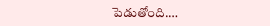పెడుతోంది.…